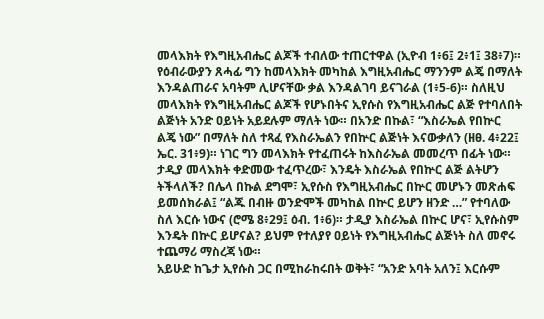መላእክት የእግዚአብሔር ልጆች ተብለው ተጠርተዋል (ኢዮብ 1፥6፤ 2፥1፤ 38፥7)። የዕብራውያን ጸሓፊ ግን ከመላእክት መካከል እግዚአብሔር ማንንም ልጄ በማለት እንዳልጠራና አባትም ሊሆናቸው ቃል እንዳልገባ ይናገራል (1፥5-6)። ስለዚህ መላእክት የእግዚአብሔር ልጆች የሆኑበትና ኢየሱስ የእግዚአብሔር ልጅ የተባለበት ልጅነት አንድ ዐይነት አይደሉም ማለት ነው። በአንድ በኩል፣ “እስራኤል የበኵር ልጄ ነው” በማለት ስለ ተጻፈ የእስራኤልን የበኵር ልጅነት እናውቃለን (ዘፀ. 4፥22፤ ኤር. 31፥9)። ነገር ግን መላእክት የተፈጠሩት ከእስራኤል መመረጥ በፊት ነው። ታዲያ መላእክት ቀድመው ተፈጥረው፣ እንዴት እስራኤል የበኵር ልጅ ልትሆን ትችላለች? በሌላ በኩል ደግሞ፣ ኢየሱስ የእግዚአብሔር በኵር መሆኑን መጽሐፍ ይመሰክራል፤ “ልጁ በብዙ ወንድሞች መካከል በኵር ይሆን ዘንድ …” የተባለው ስለ እርሱ ነውና (ሮሜ 8፥29፤ ዕብ. 1፥6)። ታዲያ እስራኤል በኵር ሆና፣ ኢየሱስም እንዴት በኵር ይሆናል? ይህም የተለያየ ዐይነት የእግዚአብሔር ልጅነት ስለ መኖሩ ተጨማሪ ማስረጃ ነው።
አይሁድ ከጌታ ኢየሱስ ጋር በሚከራከሩበት ወቅት፣ “አንድ አባት አለን፤ እርሱም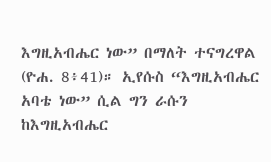እግዚአብሔር ነው” በማለት ተናግረዋል (ዮሐ. 8፥41)። ኢየሱስ “እግዚአብሔር አባቴ ነው” ሲል ግን ራሱን ከእግዚአብሔር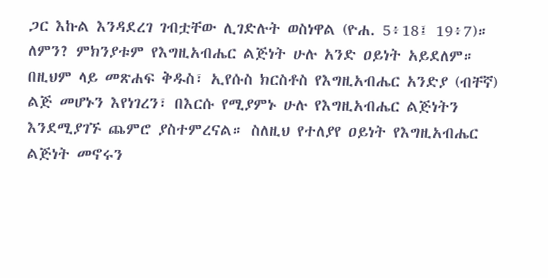ጋር እኩል እንዳደረገ ገብቷቸው ሊገድሉት ወስነዋል (ዮሐ. 5፥18፤ 19፥7)። ለምን? ምክንያቱም የእግዚአብሔር ልጅነት ሁሉ አንድ ዐይነት አይደለም።
በዚህም ላይ መጽሐፍ ቅዱስ፣ ኢየሱስ ክርስቶስ የእግዚአብሔር አንድያ (ብቸኛ) ልጅ መሆኑን እየነገረን፣ በእርሱ የሚያምኑ ሁሉ የእግዚአብሔር ልጅነትን እንደሚያገኙ ጨምሮ ያስተምረናል። ስለዚህ የተለያየ ዐይነት የእግዚአብሔር ልጅነት መኖሩን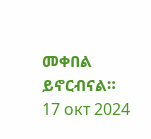መቀበል ይኖርብናል።
17 окт 2024